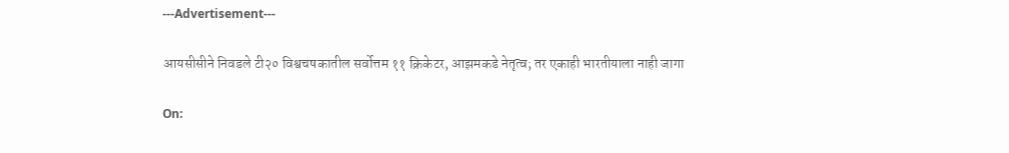---Advertisement---

आयसीसीने निवडले टी२० विश्वचषकातील सर्वोत्तम ११ क्रिकेटर, आझमकडे नेतृत्व; तर एकाही भारतीयाला नाही जागा

On: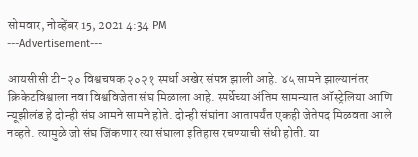सोमवार, नोव्हेंबर 15, 2021 4:34 PM
---Advertisement---

आयसीसी टी-२० विश्वचषक २०२१ स्पर्धा अखेर संपन्न झाली आहे. ४५ सामने झाल्यानंतर क्रिकेटविश्वाला नवा विश्वविजेता संघ मिळाला आहे. स्पर्धेच्या अंतिम सामन्यात ऑस्ट्रेलिया आणि न्यूझीलंड हे दोन्ही संघ आमने सामने होते. दोन्ही संघांना आतापर्यंत एकही जेतेपद मिळवता आले नव्हते. त्यामुळे जो संघ जिंकणार त्या संघाला इतिहास रचण्याची संधी होती. या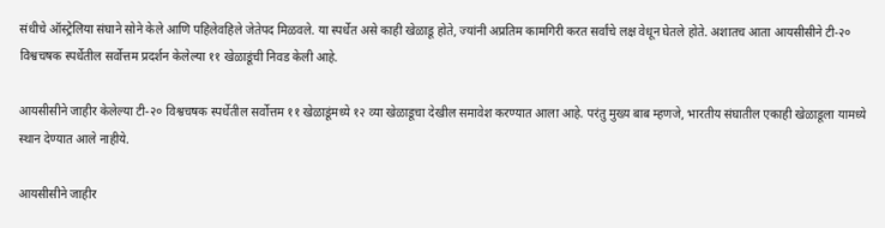संधीचे ऑस्ट्रेलिया संघाने सोने केले आणि पहिलेवहिले जेतेपद मिळवले. या स्पर्धेत असे काही खेळाडू होते, ज्यांनी अप्रतिम कामगिरी करत सर्वांचे लक्ष वेधून घेतले होते. अशातच आता आयसीसीने टी-२० विश्वचषक स्पर्धेतील सर्वोत्तम प्रदर्शन केलेल्या ११ खेळाडूंची निवड केली आहे.

आयसीसीने जाहीर केलेल्या टी-२० विश्वचषक स्पर्धेतील सर्वोत्तम ११ खेळाडूंमध्ये १२ व्या खेळाडूचा देखील समावेश करण्यात आला आहे. परंतु मुख्य बाब म्हणजे, भारतीय संघातील एकाही खेळाडूला यामध्ये स्थान देण्यात आले नाहीये.

आयसीसीने जाहीर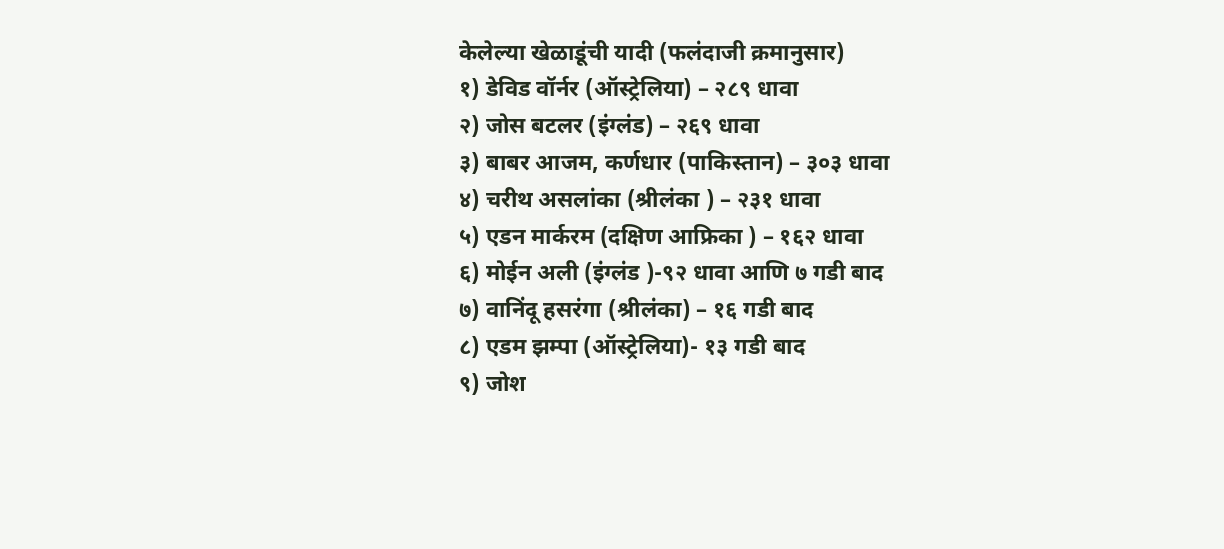केलेल्या खेळाडूंची यादी (फलंदाजी क्रमानुसार)
१) डेविड वॉर्नर (ऑस्ट्रेलिया) – २८९ धावा
२) जोस बटलर (इंग्लंड) – २६९ धावा
३) बाबर आजम, कर्णधार (पाकिस्तान) – ३०३ धावा
४) चरीथ असलांका (श्रीलंका ) – २३१ धावा
५) एडन मार्करम (दक्षिण आफ्रिका ) – १६२ धावा
६) मोईन अली (इंग्लंड )-९२ धावा आणि ७ गडी बाद
७) वानिंदू हसरंगा (श्रीलंका) – १६ गडी बाद
८) एडम झम्पा (ऑस्ट्रेलिया)- १३ गडी बाद
९) जोश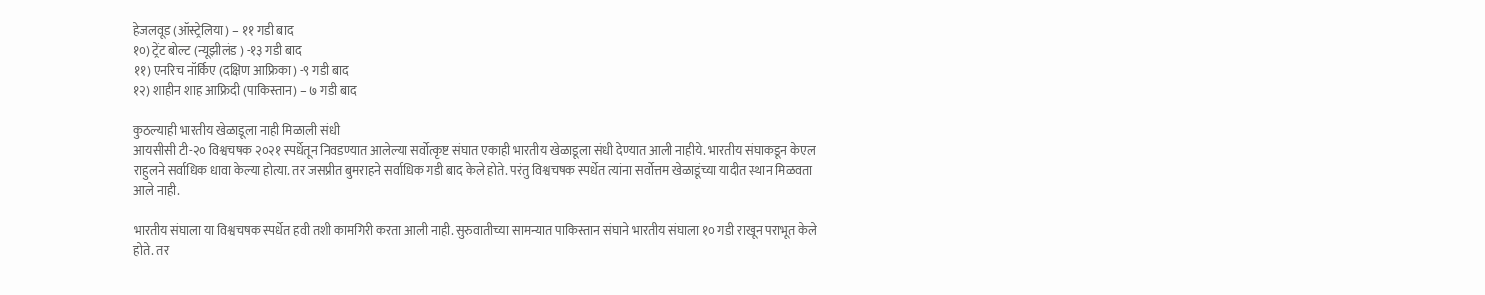हेजलवूड (ऑस्ट्रेलिया) – ११ गडी बाद
१०) ट्रेंट बोल्ट (न्यूझीलंड ) -१३ गडी बाद
११) एनरिच नॉर्किए (दक्षिण आफ्रिका) -९ गडी बाद
१२) शाहीन शाह आफ्रिदी (पाकिस्तान) – ७ गडी बाद

कुठल्याही भारतीय खेळाडूला नाही मिळाली संधी
आयसीसी टी-२० विश्वचषक २०२१ स्पर्धेतून निवडण्यात आलेल्या सर्वोत्कृष्ट संघात एकाही भारतीय खेळाडूला संधी देण्यात आली नाहीये. भारतीय संघाकडून केएल राहुलने सर्वाधिक धावा केल्या होत्या. तर जसप्रीत बुमराहने सर्वाधिक गडी बाद केले होते. परंतु विश्वचषक स्पर्धेत त्यांना सर्वोत्तम खेळाडूंच्या यादीत स्थान मिळवता आले नाही.

भारतीय संघाला या विश्वचषक स्पर्धेत हवी तशी कामगिरी करता आली नाही. सुरुवातीच्या सामन्यात पाकिस्तान संघाने भारतीय संघाला १० गडी राखून पराभूत केले होते. तर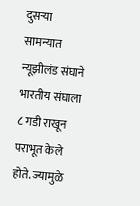दुसऱ्या सामन्यात न्यूझीलंड संघाने भारतीय संघाला ८ गडी राखून पराभूत केले होते. ज्यामुळे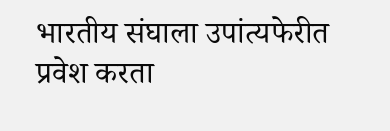भारतीय संघाला उपांत्यफेरीत प्रवेश करता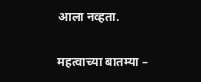आला नव्हता.

महत्वाच्या बातम्या –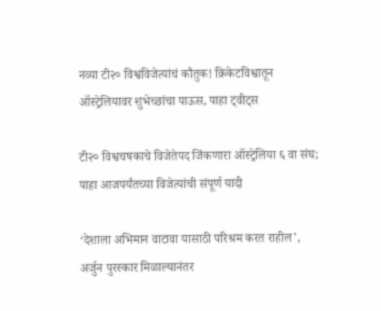नव्या टी२० विश्वविजेत्यांचं कौतुक! क्रिकेटविश्वातून ऑस्ट्रेलियावर शुभेच्छांचा पाऊस, पाहा ट्वीट्स

टी२० विश्वचषकाचे विजेतेपद जिंकणारा ऑस्ट्रेलिया ६ वा संघ; पाहा आजपर्यंतच्या विजेत्यांची संपूर्ण यादी

‘देशाला अभिमान वाटावा यासाठी परिश्रम करत राहील’, अर्जुन पुरस्कार मिळाल्यानंतर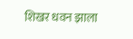शिखर धवन झाला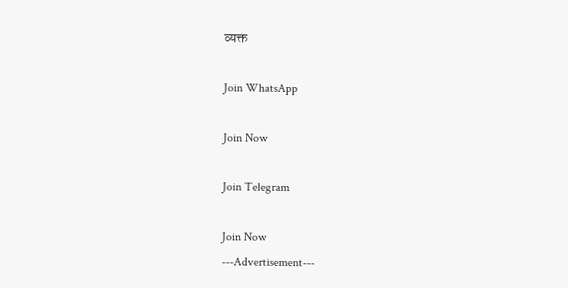व्यक्त

Join WhatsApp

Join Now

Join Telegram

Join Now
---Advertisement---